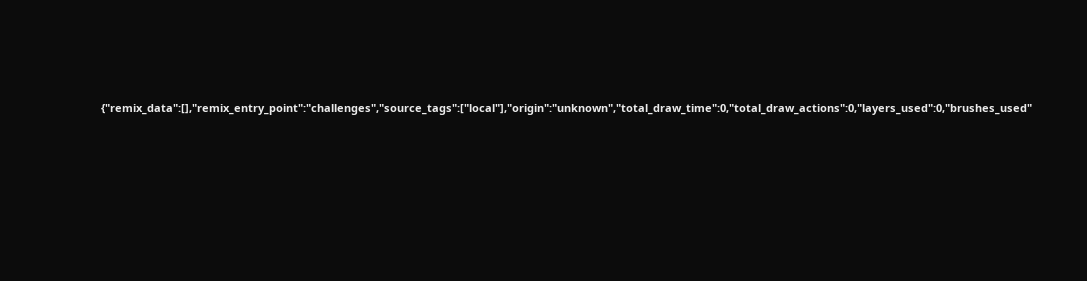{"remix_data":[],"remix_entry_point":"challenges","source_tags":["local"],"origin":"unknown","total_draw_time":0,"total_draw_actions":0,"layers_used":0,"brushes_used"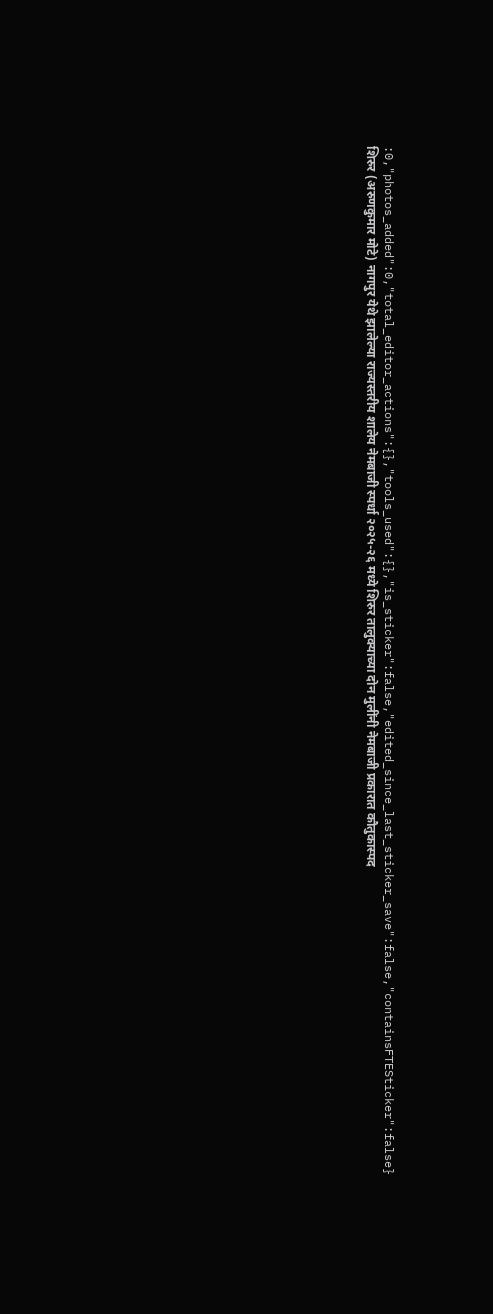:0,"photos_added":0,"total_editor_actions":{},"tools_used":{},"is_sticker":false,"edited_since_last_sticker_save":false,"containsFTESticker":false}
शिरुर (अरुणकुमार मोटे) नागपुर येथे झालेल्या राज्यस्तरीय शालेय नेमबाजी स्पर्धा २०२५-२६ मध्ये शिरुर तालुक्याच्या दोन मुलींनी नेमबाजी प्रकारात कौतुकास्पद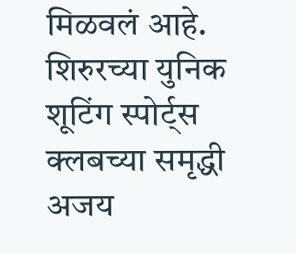मिळवलं आहे. शिरुरच्या युनिक शूटिंग स्पोर्ट्स क्लबच्या समृद्धी अजय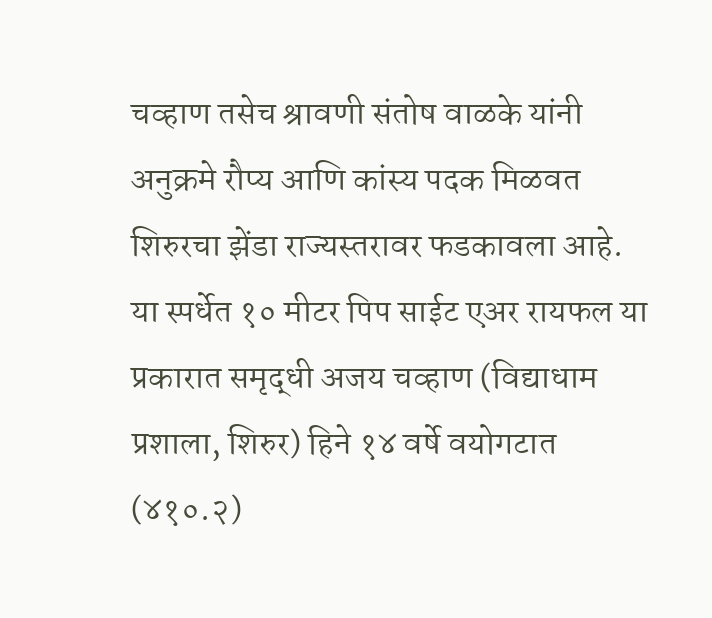चव्हाण तसेच श्रावणी संतोष वाळके यांनी अनुक्रमे रौप्य आणि कांस्य पदक मिळवत शिरुरचा झेंडा राज्यस्तरावर फडकावला आहे.
या स्पर्धेत १० मीटर पिप साईट एअर रायफल या प्रकारात समृद्धी अजय चव्हाण (विद्याधाम प्रशाला, शिरुर) हिने १४ वर्षे वयोगटात (४१०.२)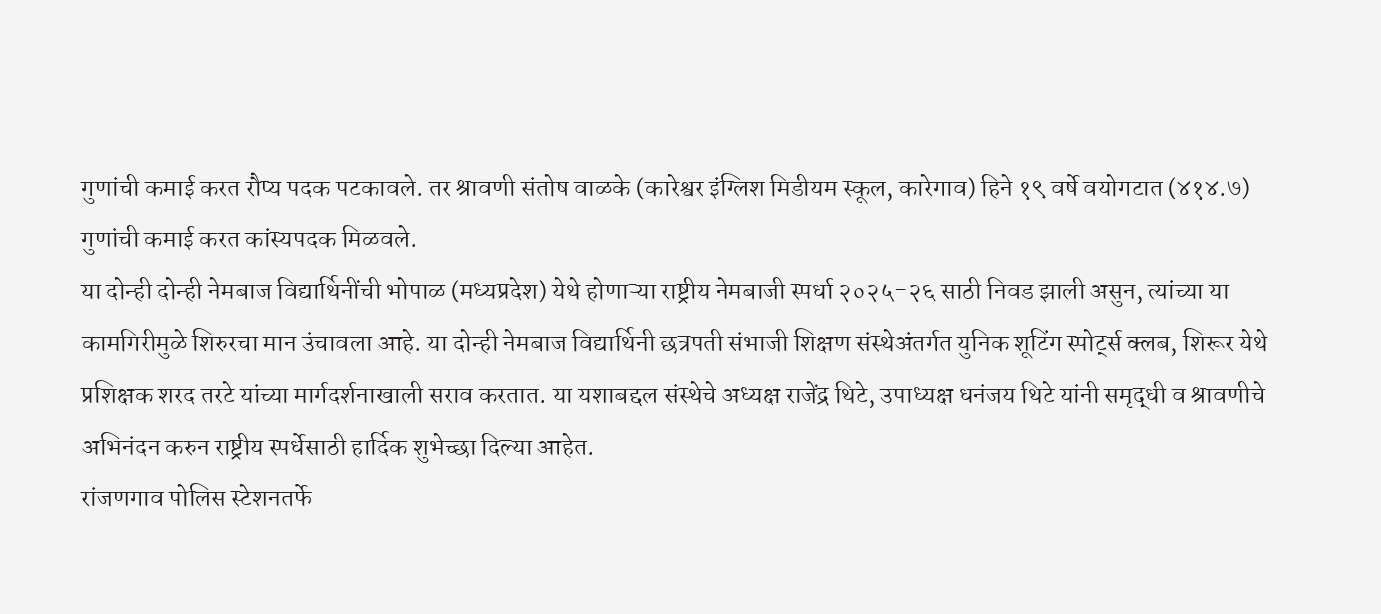गुणांची कमाई करत रौप्य पदक पटकावले. तर श्रावणी संतोष वाळके (कारेश्वर इंग्लिश मिडीयम स्कूल, कारेगाव) हिने १९ वर्षे वयोगटात (४१४.७) गुणांची कमाई करत कांस्यपदक मिळवले.
या दोन्ही दोन्ही नेमबाज विद्यार्थिनींची भोपाळ (मध्यप्रदेश) येथे होणाऱ्या राष्ट्रीय नेमबाजी स्पर्धा २०२५-२६ साठी निवड झाली असुन, त्यांच्या या कामगिरीमुळे शिरुरचा मान उंचावला आहे. या दोन्ही नेमबाज विद्यार्थिनी छत्रपती संभाजी शिक्षण संस्थेअंतर्गत युनिक शूटिंग स्पोर्ट्स क्लब, शिरूर येथे प्रशिक्षक शरद तरटे यांच्या मार्गदर्शनाखाली सराव करतात. या यशाबद्दल संस्थेचे अध्यक्ष राजेंद्र थिटे, उपाध्यक्ष धनंजय थिटे यांनी समृद्धी व श्रावणीचे अभिनंदन करुन राष्ट्रीय स्पर्धेसाठी हार्दिक शुभेच्छा दिल्या आहेत.
रांजणगाव पोलिस स्टेशनतर्फे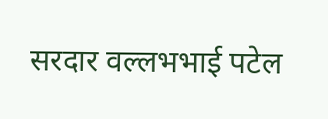सरदार वल्लभभाई पटेल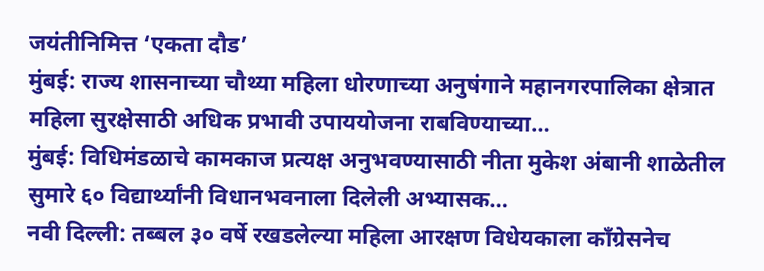जयंतीनिमित्त ‘एकता दौड’
मुंबई: राज्य शासनाच्या चौथ्या महिला धोरणाच्या अनुषंगाने महानगरपालिका क्षेत्रात महिला सुरक्षेसाठी अधिक प्रभावी उपाययोजना राबविण्याच्या…
मुंबई: विधिमंडळाचे कामकाज प्रत्यक्ष अनुभवण्यासाठी नीता मुकेश अंबानी शाळेतील सुमारे ६० विद्यार्थ्यांनी विधानभवनाला दिलेली अभ्यासक…
नवी दिल्ली: तब्बल ३० वर्षे रखडलेल्या महिला आरक्षण विधेयकाला काँग्रेसनेच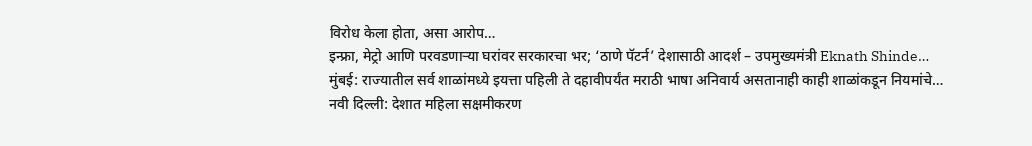विरोध केला होता, असा आरोप…
इन्फ्रा, मेट्रो आणि परवडणाऱ्या घरांवर सरकारचा भर; ‘ठाणे पॅटर्न’ देशासाठी आदर्श – उपमुख्यमंत्री Eknath Shinde…
मुंबई: राज्यातील सर्व शाळांमध्ये इयत्ता पहिली ते दहावीपर्यंत मराठी भाषा अनिवार्य असतानाही काही शाळांकडून नियमांचे…
नवी दिल्ली: देशात महिला सक्षमीकरण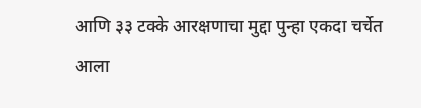आणि ३३ टक्के आरक्षणाचा मुद्दा पुन्हा एकदा चर्चेत आला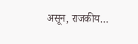असून, राजकीय…